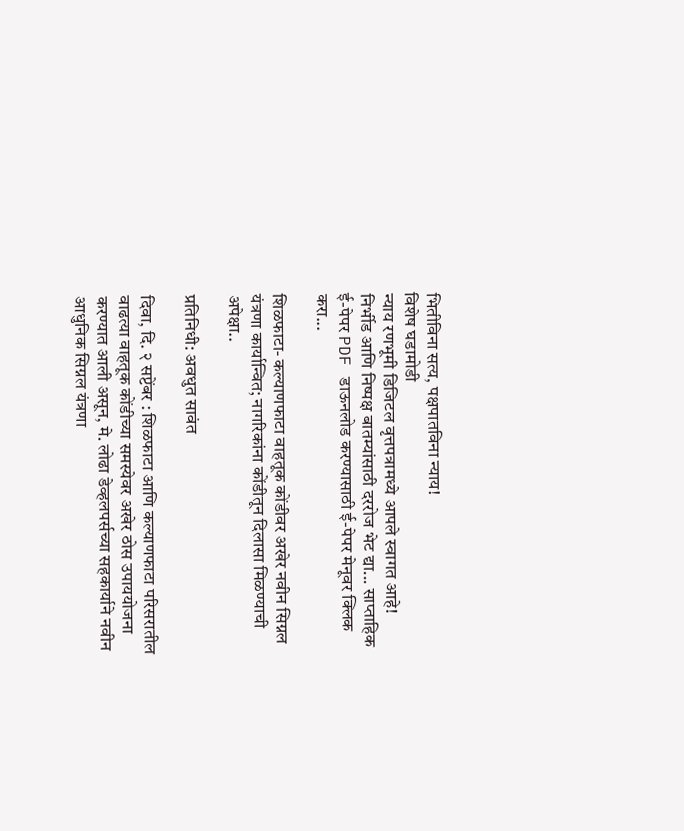भितीविना सत्य, पक्षपातविना न्याय!
विशेष घडामोडी
न्याय रणभूमी डिजिटल वृत्तपत्रामध्ये आपले स्वागत आहे! निर्भीड आणि निष्पक्ष बातम्यांसाठी दररोज भेट द्या... साप्ताहिक ई-पेपर PDF डाऊनलोड करण्यासाठी ई-पेपर मेनूवर क्लिक करा...

शिळफाटा- कल्याणफाटा वाहतूक कोंडीवर अखेर नवीन सिग्नल यंत्रणा कार्यान्वित; नागरिकांना कोंडीतून दिलासा मिळण्याची अपेक्षा..

प्रतिनिधी: अवधुत सावंत

दिवा, दि. २ सप्टेंबर : शिळफाटा आणि कल्याणफाटा परिसरातील वाढत्या वाहतूक कोंडीच्या समस्येवर अखेर ठोस उपाययोजना करण्यात आली असून, मे. लोढा डेव्हलपर्सच्या सहकार्याने नवीन आधुनिक सिग्नल यंत्रणा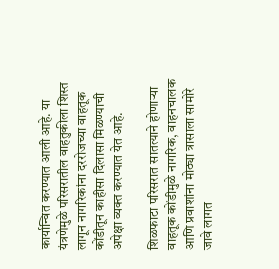कार्यान्वित करण्यात आली आहे. या यंत्रणेमुळे परिसरातील वाहतुकीला शिस्त लागून नागरिकांना दररोजच्या वाहतूक कोंडीतून काहीसा दिलासा मिळण्याची अपेक्षा व्यक्त करण्यात येत आहे.

शिळफाटा परिसरात सातत्याने होणाऱ्या वाहतूक कोंडीमुळे नागरिक, वाहनचालक आणि प्रवाशांना मोठ्या त्रासाला सामोरे जावे लागत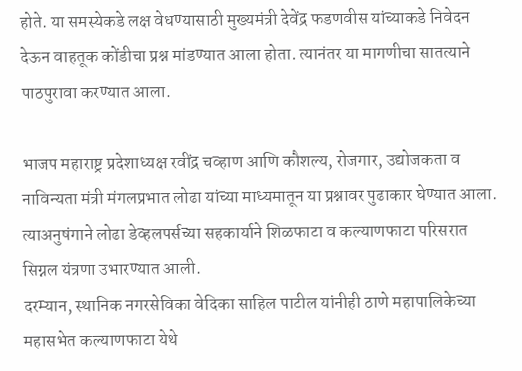होते. या समस्येकडे लक्ष वेधण्यासाठी मुख्यमंत्री देवेंद्र फडणवीस यांच्याकडे निवेदन देऊन वाहतूक कोंडीचा प्रश्न मांडण्यात आला होता. त्यानंतर या मागणीचा सातत्याने पाठपुरावा करण्यात आला.

भाजप महाराष्ट्र प्रदेशाध्यक्ष रवींद्र चव्हाण आणि कौशल्य, रोजगार, उद्योजकता व नाविन्यता मंत्री मंगलप्रभात लोढा यांच्या माध्यमातून या प्रश्नावर पुढाकार घेण्यात आला. त्याअनुषंगाने लोढा डेव्हलपर्सच्या सहकार्याने शिळफाटा व कल्याणफाटा परिसरात सिग्नल यंत्रणा उभारण्यात आली.
दरम्यान, स्थानिक नगरसेविका वेदिका साहिल पाटील यांनीही ठाणे महापालिकेच्या महासभेत कल्याणफाटा येथे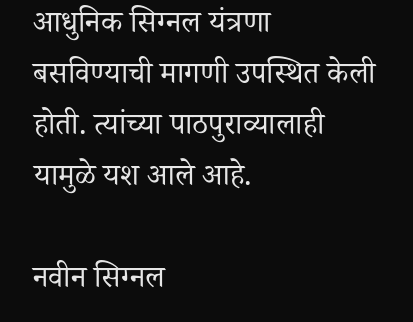आधुनिक सिग्नल यंत्रणा बसविण्याची मागणी उपस्थित केली होती. त्यांच्या पाठपुराव्यालाही यामुळे यश आले आहे.

नवीन सिग्नल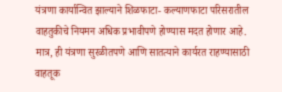यंत्रणा कार्यान्वित झाल्याने शिळफाटा- कल्याणफाटा परिसरातील वाहतुकीचे नियमन अधिक प्रभावीपणे होण्यास मदत होणार आहे. मात्र, ही यंत्रणा सुरळीतपणे आणि सातत्याने कार्यरत राहण्यासाठी वाहतूक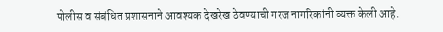पोलीस व संबंधित प्रशासनाने आवश्यक देखरेख ठेवण्याची गरज नागरिकांनी व्यक्त केली आहे.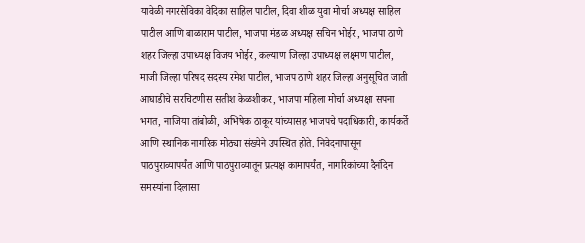यावेळी नगरसेविका वेदिका साहिल पाटील, दिवा शीळ युवा मोर्चा अध्यक्ष साहिल पाटील आणि बाळाराम पाटील, भाजपा मंडळ अध्यक्ष सचिन भोईर, भाजपा ठाणे शहर जिल्हा उपाध्यक्ष विजय भोईर, कल्याण जिल्हा उपाध्यक्ष लक्ष्मण पाटील, माजी जिल्हा परिषद सदस्य रमेश पाटील, भाजप ठाणे शहर जिल्हा अनुसूचित जाती आघाडीचे सरचिटणीस सतीश केळशीकर, भाजपा महिला मोर्चा अध्यक्षा सपना भगत, नाजिया तांबोळी, अभिषेक ठाकूर यांच्यासह भाजपचे पदाधिकारी, कार्यकर्ते आणि स्थानिक नागरिक मोठ्या संख्येने उपस्थित होते. निवेदनापासून पाठपुराव्यापर्यंत आणि पाठपुराव्यातून प्रत्यक्ष कामापर्यंत, नागरिकांच्या दैनंदिन समस्यांना दिलासा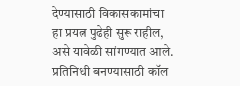देण्यासाठी विकासकामांचा हा प्रयत्न पुढेही सुरू राहील, असे यावेळी सांगण्यात आले.
प्रतिनिधी बनण्यासाठी कॉल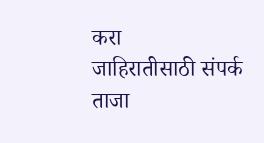करा
जाहिरातीसाठी संपर्क
ताजा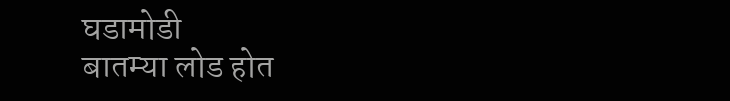घडामोडी
बातम्या लोड होत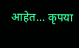आहेत... कृपया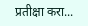प्रतीक्षा करा...